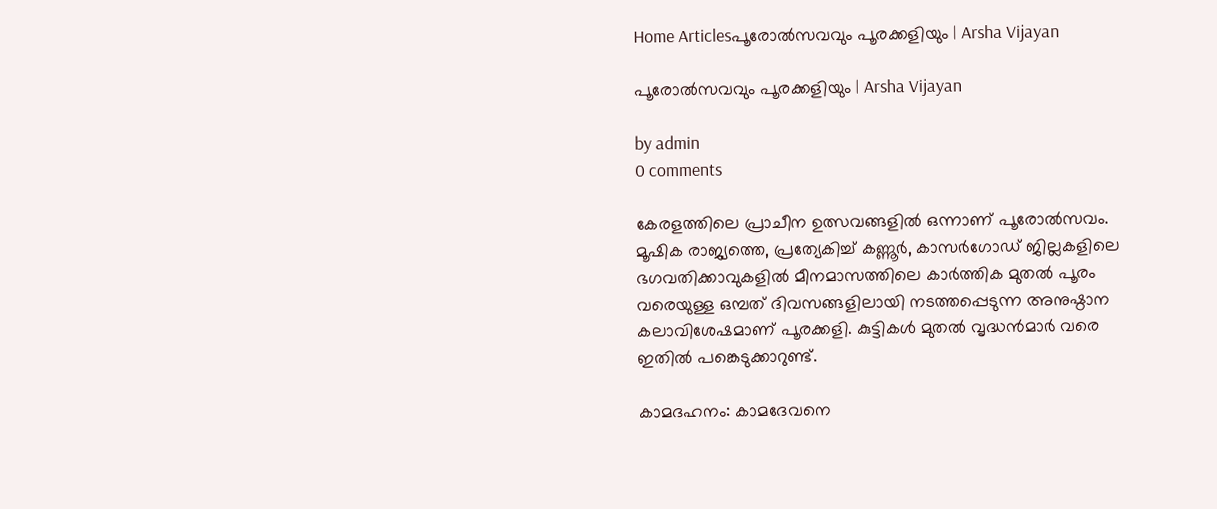Home Articlesപൂരോൽസവവും പൂരക്കളിയും | Arsha Vijayan

പൂരോൽസവവും പൂരക്കളിയും | Arsha Vijayan

by admin
0 comments

കേരളത്തിലെ പ്രാചീന ഉത്സവങ്ങളിൽ ഒന്നാണ് പൂരോൽസവം. മൂഷിക രാജ്യത്തെ, പ്രത്യേകിച്ച് കണ്ണൂർ, കാസർഗോഡ് ജില്ലകളിലെ ഭഗവതിക്കാവുകളിൽ മീനമാസത്തിലെ കാർത്തിക മുതൽ പൂരം വരെയുള്ള ഒമ്പത് ദിവസങ്ങളിലായി നടത്തപ്പെടുന്ന അനുഷ്ഠാന കലാവിശേഷമാണ് പൂരക്കളി. കുട്ടികൾ മുതൽ വൃദ്ധൻമാർ വരെ ഇതിൽ പങ്കെടുക്കാറുണ്ട്.

കാമദഹനം: കാമദേവനെ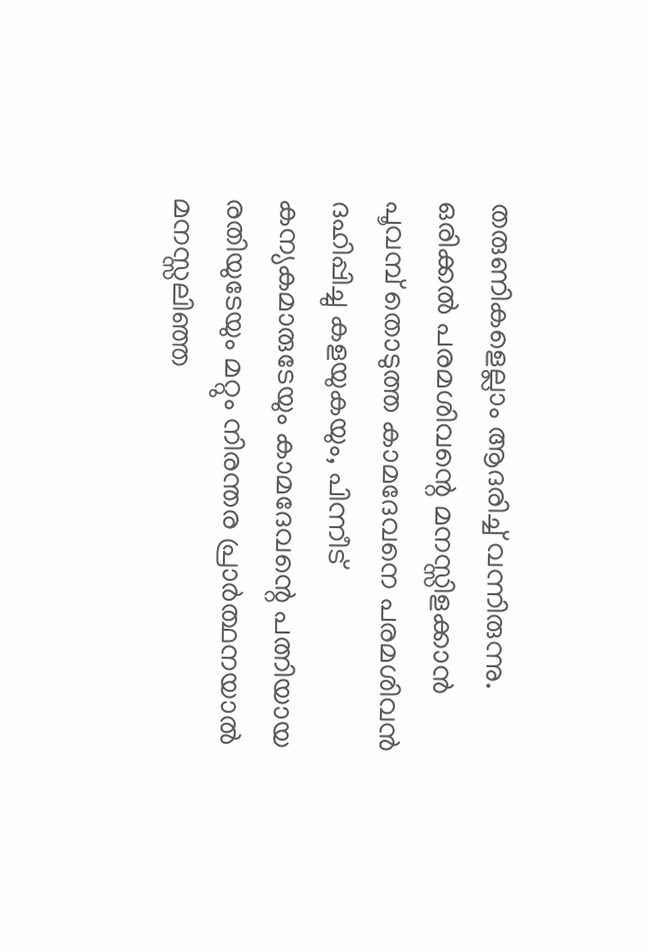തരുണികളെല്ലാം ആദരിച്ച് വന്നിരുന്നു. ഒരിക്കൽ പരമശിവന്റെ മനസ്സിളക്കാൻ പൂവമ്പ് തൊടുത്ത കാമദേവനെ പരമശിവൻ ദഹിപ്പിച്ചു കളയുകയും, പിന്നീട് കന്യകമാരുടേയും കാമദേവന്റെ പത്നിയായ രതിയുടേയും മറ്റും നിരന്തര പ്രാർത്ഥനയാൽ മനസ്സലിഞ്ഞ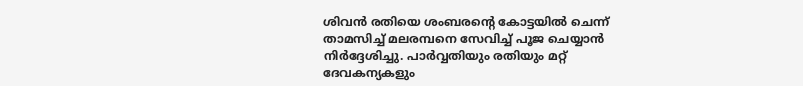ശിവൻ രതിയെ ശംബരന്റെ കോട്ടയിൽ ചെന്ന് താമസിച്ച് മലരമ്പനെ സേവിച്ച് പൂജ ചെയ്യാൻ നിർദ്ദേശിച്ചു. പാർവ്വതിയും രതിയും മറ്റ് ദേവകന്യകളും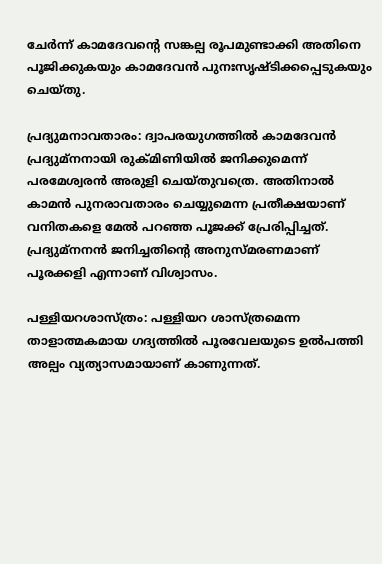ചേർന്ന് കാമദേവന്റെ സങ്കല്പ രൂപമുണ്ടാക്കി അതിനെ പൂജിക്കുകയും കാമദേവൻ പുനഃസൃഷ്ടിക്കപ്പെടുകയും ചെയ്തു.

പ്രദ്യുമ‍നാവതാരം: ദ്വാപരയുഗത്തിൽ കാമദേവൻ പ്രദ്യുമ്‌നനായി രുക്മിണിയിൽ ജനിക്കുമെന്ന് പരമേശ്വരൻ അരുളി ചെയ്തുവത്രെ. അതിനാൽ കാമൻ പുനരാവതാരം ചെയ്യുമെന്ന പ്രതീക്ഷയാണ് വനിതകളെ മേൽ പറഞ്ഞ പൂജക്ക് പ്രേരിപ്പിച്ചത്. പ്രദ്യുമ്‌നനൻ ജനിച്ചതിന്റെ അനുസ്മരണമാണ് പൂരക്കളി എന്നാണ് വിശ്വാസം.

പള്ളിയറശാസ്ത്രം: പള്ളിയറ ശാസ്ത്രമെന്ന താളാത്മകമായ ഗദ്യത്തിൽ പൂരവേലയുടെ ഉൽപത്തി അല്പം വ്യത്യാസമായാണ് കാണുന്നത്.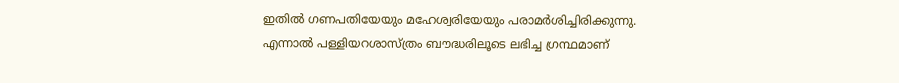ഇതിൽ ഗണപതിയേയും മഹേശ്വരിയേയും പരാമർശിച്ചിരിക്കുന്നു. എന്നാൽ പള്ളിയറശാസ്ത്രം ബൗദ്ധരിലൂടെ ലഭിച്ച ഗ്രന്ഥമാണ്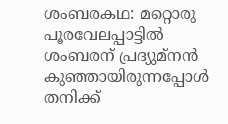ശംബരകഥ: മറ്റൊരു പൂരവേലപ്പാട്ടിൽ ശംബരന് പ്രദ്യുമ്‌നൻ കുഞ്ഞായിരുന്നപ്പോൾ തനിക്ക്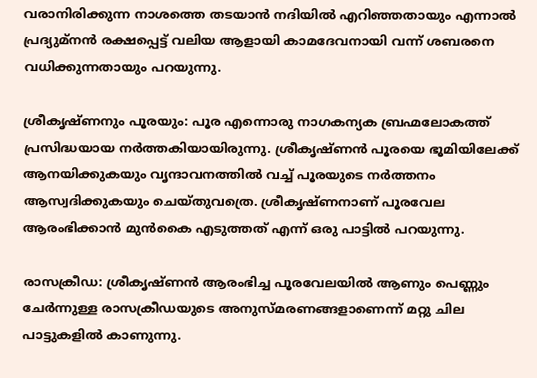വരാനിരിക്കുന്ന നാശത്തെ തടയാൻ നദിയിൽ എറിഞ്ഞതായും എന്നാൽ പ്രദ്യുമ്‌നൻ രക്ഷപ്പെട്ട് വലിയ ആളായി കാമദേവനായി വന്ന് ശബരനെ വധിക്കുന്നതായും പറയുന്നു.

ശ്രീകൃഷ്ണനും പൂരയും: പൂര എന്നൊരു നാഗകന്യക ബ്രഹ്മലോകത്ത് പ്രസിദ്ധയായ നർത്തകിയായിരുന്നു. ശ്രീകൃഷ്ണൻ പൂരയെ ഭൂമിയിലേക്ക് ആനയിക്കുകയും വൃന്ദാവനത്തിൽ വച്ച് പൂരയുടെ നർത്തനം ആസ്വദിക്കുകയും ചെയ്തുവത്രെ. ശ്രീകൃഷ്ണനാണ്‌ പൂരവേല ആരംഭിക്കാൻ മുൻകൈ എടുത്തത് എന്ന് ഒരു പാട്ടിൽ പറയുന്നു.

രാസക്രീഡ: ശ്രീകൃഷ്ണൻ ആരംഭിച്ച പൂരവേലയിൽ ആണും പെണ്ണും ചേർന്നുള്ള രാസക്രീഡയുടെ അനുസ്മരണങ്ങളാണെന്ന് മറ്റു ചില പാട്ടുകളിൽ കാണുന്നു.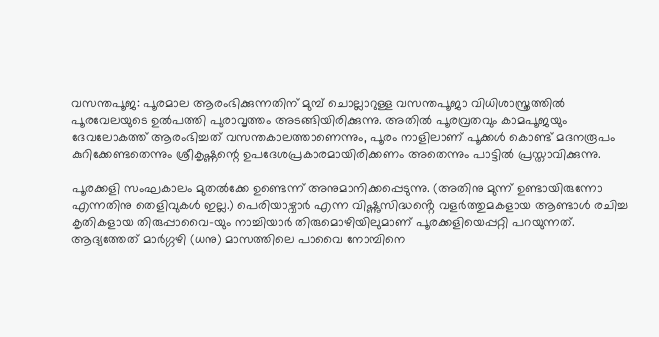വസന്തപൂജ: പൂരമാല ആരംഭിക്കുന്നതിന് മുമ്പ് ചൊല്ലാറുള്ള വസന്തപൂജാ വിധിശാസ്ത്രത്തിൽ പൂരവേലയുടെ ഉൽപത്തി പുരാവൃത്തം അടങ്ങിയിരിക്കുന്നു. അതിൽ പൂരവ്രതവും കാമപൂജയും ദേവലോകത്ത് ആരംഭിച്ചത് വസന്തകാലത്താണെന്നും, പൂരം നാളിലാണ്‌ പൂക്കൾ കൊണ്ട് മദനരൂപം കുറിക്കേണ്ടതെന്നും ശ്രീകൃഷ്ണന്റെ ഉപദേശപ്രകാരമായിരിക്കണം അതെന്നും പാട്ടിൽ പ്രസ്താവിക്കുന്നു.

പൂരക്കളി സംഘകാലം മുതൽക്കേ ഉണ്ടെന്ന് അനുമാനിക്കപ്പെടുന്നു. (അതിനു മുന്ന് ഉണ്ടായിരുന്നോ എന്നതിനു തെളിവുകൾ ഇല്ല.) പെരിയാഴ്വാർ എന്ന വിഷ്ണുസിദ്ധൻ്റെ വളർത്തുമകളായ ആണ്ടാൾ രചിച്ച കൃതികളായ തിരുപ്പാവൈ-യും നാച്ചിയാർ തിരുമൊഴിയിലുമാണ്‌ പൂരക്കളിയെപ്പറ്റി പറയുന്നത്. ആദ്യത്തേത് മാർഗ്ഗഴി (ധനു) മാസത്തിലെ പാവൈ നോമ്പിനെ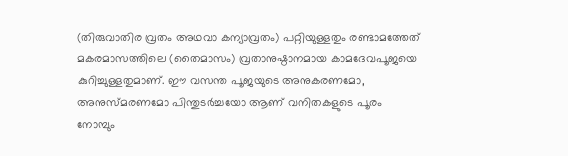(തിരുവാതിര വ്രതം അഥവാ കന്യാവ്രതം) പറ്റിയുള്ളതും രണ്ടാമത്തേത് മകരമാസത്തിലെ (തൈമാസം) വ്രതാനുഷ്ഠാനമായ കാമദേവപൂജയെ കുറിച്ചുള്ളതുമാണ്‌. ഈ വസന്ത പൂജയുടെ അനുകരണമോ, അനുസ്മരണമോ പിന്തുടർച്ചയോ ആണ്‌ വനിതകളുടെ പൂരം നോമ്പും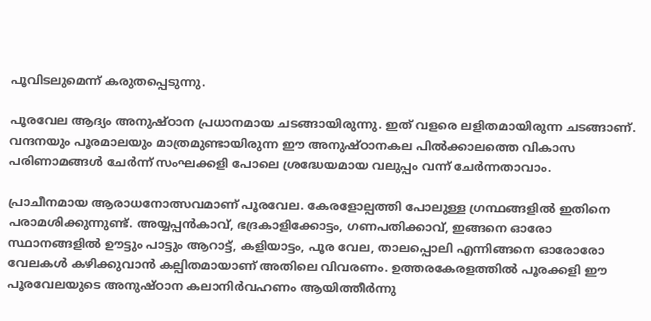പൂവിടലുമെന്ന് കരുതപ്പെടുന്നു.

പൂരവേല ആദ്യം അനുഷ്ഠാന പ്രധാനമായ ചടങ്ങായിരുന്നു. ഇത് വളരെ ലളിതമായിരുന്ന ചടങ്ങാണ്‌. വന്ദനയും പൂരമാലയും മാത്രമുണ്ടായിരുന്ന ഈ അനുഷ്ഠാനകല പിൽക്കാലത്തെ വികാസ പരിണാമങ്ങൾ ചേർന്ന് സംഘക്കളി പോലെ ശ്രദ്ധേയമായ വലുപ്പം വന്ന് ചേർന്നതാവാം.

പ്രാചീനമായ ആരാധനോത്സവമാണ്‌ പൂരവേല. കേരളോല്പത്തി പോലുള്ള ഗ്രന്ഥങ്ങളിൽ ഇതിനെ പരാമശിക്കുന്നുണ്ട്. അയ്യപ്പൻകാവ്, ഭദ്രകാളിക്കോട്ടം, ഗണപതിക്കാവ്, ഇങ്ങനെ ഓരോ സ്ഥാനങ്ങളിൽ ഊട്ടും പാട്ടും ആറാട്ട്, കളിയാട്ടം, പൂര വേല, താലപ്പൊലി എന്നിങ്ങനെ ഓരോരോ വേലകൾ കഴിക്കുവാൻ കല്പിതമായാണ്‌ അതിലെ വിവരണം. ഉത്തരകേരളത്തിൽ പൂരക്കളി ഈ പൂരവേലയുടെ അനുഷ്ഠാന കലാനിർവഹണം ആയിത്തീർന്നു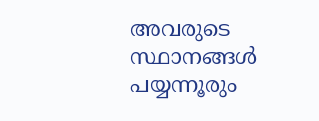അവരുടെ സ്ഥാനങ്ങൾ പയ്യന്നൂരും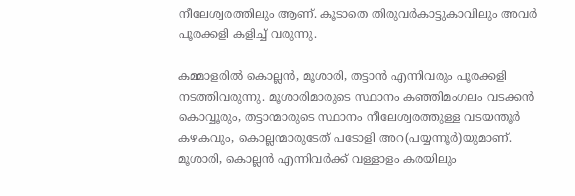നീലേശ്വരത്തിലും ആണ്‌. കൂടാതെ തിരുവർകാട്ടുകാവിലും അവർ പൂരക്കളി കളിച്ച് വരുന്നു.

കമ്മാളരിൽ കൊല്ലൻ, മൂശാരി, തട്ടാൻ എന്നിവരും പൂരക്കളി നടത്തിവരുന്നു. മൂശാരിമാരുടെ സ്ഥാനം കഞ്ഞിമംഗലം വടക്കൻ കൊവ്വൂരും, തട്ടാന്മാരുടെ സ്ഥാനം നീലേശ്വരത്തുള്ള വടയന്തൂർ കഴകവും, കൊല്ലന്മാരുടേത് പടോളി അറ(പയ്യന്നൂർ)യുമാണ്‌. മൂശാരി, കൊല്ലൻ എന്നിവർക്ക് വള്ളാളം കരയിലും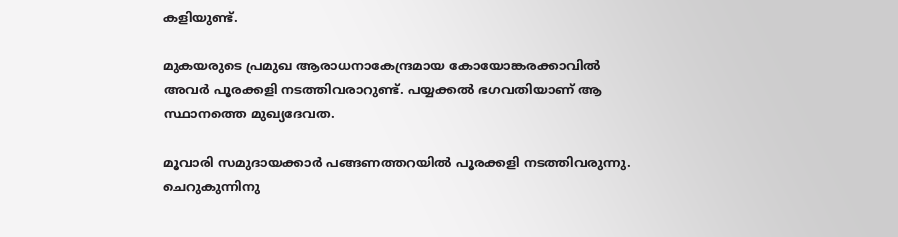കളിയുണ്ട്.

മുകയരുടെ പ്രമുഖ ആരാധനാകേന്ദ്രമായ കോയോങ്കരക്കാവിൽ അവർ പൂരക്കളി നടത്തിവരാറുണ്ട്. പയ്യക്കൽ ഭഗവതിയാണ്‌ ആ സ്ഥാനത്തെ മുഖ്യദേവത.

മൂവാരി സമുദായക്കാർ പങ്ങണത്തറയിൽ പൂരക്കളി നടത്തിവരുന്നു. ചെറുകുന്നിനു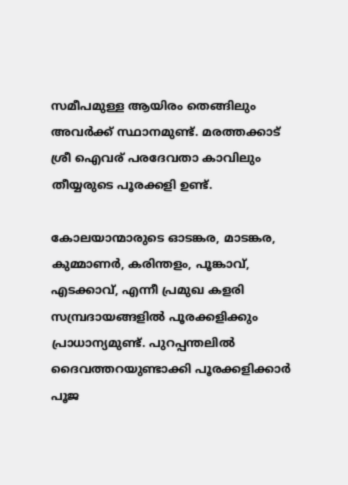സമീപമുള്ള ആയിരം തെങ്ങിലും അവർക്ക് സ്ഥാനമുണ്ട്. മരത്തക്കാട് ശ്രീ ഐവര് പരദേവതാ കാവിലും തീയ്യരുടെ പൂരക്കളി ഉണ്ട്.

കോലയാന്മാരുടെ ഓടങ്കര, മാടങ്കര, കുമ്മാണർ, കരിന്തളം, പൂങ്കാവ്, എടക്കാവ്, എന്നീ പ്രമുഖ കളരി സമ്പ്രദായങ്ങളിൽ പൂരക്കളിക്കും പ്രാധാന്യമുണ്ട്. പുറപ്പന്തലിൽ ദൈവത്തറയുണ്ടാക്കി പൂരക്കളിക്കാർ പൂജ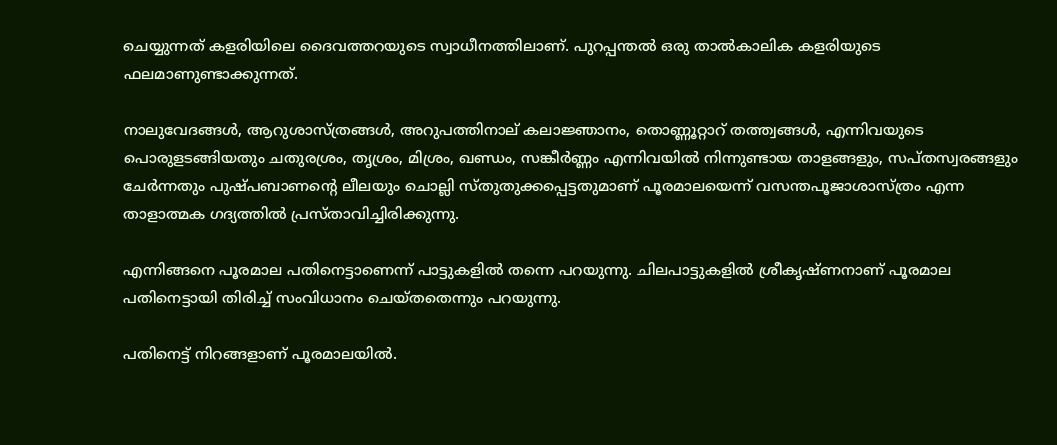ചെയ്യുന്നത് കളരിയിലെ ദൈവത്തറയുടെ സ്വാധീനത്തിലാണ്‌. പുറപ്പന്തൽ ഒരു താൽകാലിക കളരിയുടെ ഫലമാണുണ്ടാക്കുന്നത്.

നാലുവേദങ്ങൾ, ആറുശാസ്ത്രങ്ങൾ, അറുപത്തിനാല്‌ കലാജ്ഞാനം, തൊണ്ണൂറ്റാറ് തത്ത്വങ്ങൾ, എന്നിവയുടെ പൊരുളടങ്ങിയതും ചതുരശ്രം, തൃശ്രം, മിശ്രം, ഖണ്ഡം, സങ്കീർണ്ണം എന്നിവയിൽ നിന്നുണ്ടായ താളങ്ങളും, സപ്തസ്വരങ്ങളും ചേർന്നതും പുഷ്പബാണന്റെ ലീലയും ചൊല്ലി സ്തുതുക്കപ്പെട്ടതുമാണ്‌ പൂരമാലയെന്ന് വസന്തപൂജാശാസ്ത്രം എന്ന താളാത്മക ഗദ്യത്തിൽ പ്രസ്താവിച്ചിരിക്കുന്നു.

എന്നിങ്ങനെ പൂരമാല പതിനെട്ടാണെന്ന് പാട്ടുകളിൽ തന്നെ പറയുന്നു. ചിലപാട്ടുകളിൽ ശ്രീകൃഷ്ണനാണ്‌ പൂരമാല പതിനെട്ടായി തിരിച്ച് സം‌വിധാനം ചെയ്തതെന്നും പറയുന്നു.

പതിനെട്ട് നിറങ്ങളാണ്‌ പൂരമാലയിൽ.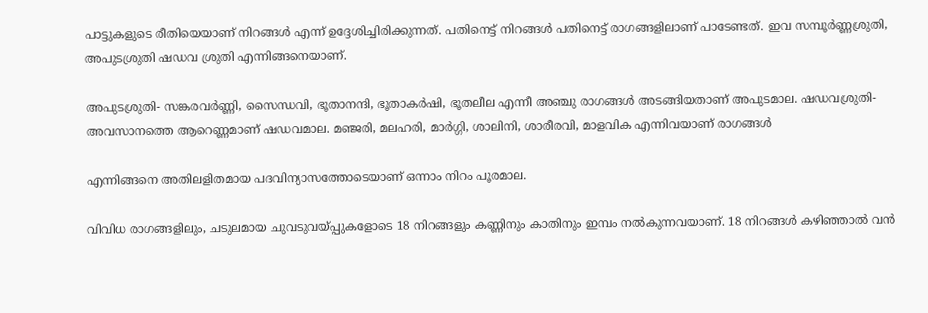പാട്ടുകളുടെ രീതിയെയാണ്‌ നിറങ്ങൾ എന്ന് ഉദ്ദേശിച്ചിരിക്കുന്നത്. പതിനെട്ട് നിറങ്ങൾ പതിനെട്ട് രാഗങ്ങളിലാണ്‌ പാടേണ്ടത്. ഇവ സമ്പൂർണ്ണശ്രുതി, അപുടശ്രുതി ഷഡവ ശ്രുതി എന്നിങ്ങനെയാണ്‌.

അപുടശ്രുതി- സങ്കരവർണ്ണി, സൈന്ധവി, ഭൂതാനന്ദി, ഭൂതാകർഷി, ഭൂതലീല എന്നീ അഞ്ചു രാഗങ്ങൾ അടങ്ങിയതാണ്‌ അപുടമാല. ഷഡവശ്രുതി- അവസാനത്തെ ആറെണ്ണമാണ്‌ ഷഡവമാല. മഞ്ജരി, മലഹരി, മാർഗ്ഗി, ശാലിനി, ശാരീരവി, മാളവിക എന്നിവയാണ്‌ രാഗങ്ങൾ

എന്നിങ്ങനെ അതിലളിതമായ പദവിന്യാസത്തോടെയാണ് ഒന്നാം നിറം പൂരമാല.

വിവിധ രാഗങ്ങളിലും, ചടുലമായ ചുവടുവയ്പ്പുകളോടെ 18 നിറങ്ങളും കണ്ണിനും കാതിനും ഇമ്പം നൽകുന്നവയാണ്. 18 നിറങ്ങൾ കഴിഞ്ഞാൽ വൻ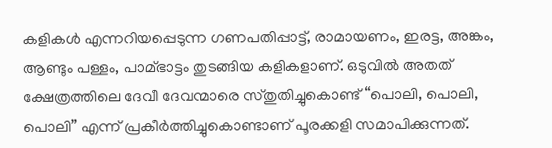കളികൾ എന്നറിയപ്പെടുന്ന ഗണപതിപ്പാട്ട്, രാമായണം, ഇരട്ട, അങ്കം, ആണ്ടും പള്ളം, പാമ്ഭാട്ടം തുടങ്ങിയ കളികളാണ്. ഒടുവിൽ അതത് ക്ഷേത്രത്തിലെ ദേവീ ദേവന്മാരെ സ്തുതിച്ചുകൊണ്ട് “പൊലി, പൊലി, പൊലി” എന്ന് പ്രകീർത്തിച്ചുകൊണ്ടാണ് പൂരക്കളി സമാപിക്കുന്നത്.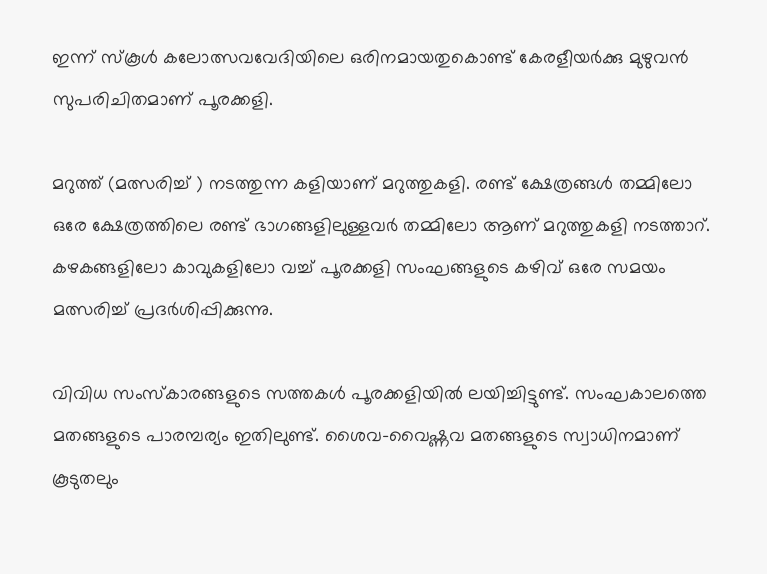ഇന്ന് സ്കൂൾ കലോത്സവവേദിയിലെ ഒരിനമായതുകൊണ്ട് കേരളീയർക്കു മുഴുവൻ സുപരിചിതമാണ് പൂരക്കളി.

മറുത്ത് (മത്സരിച്ച് ) നടത്തുന്ന കളിയാണ് മറുത്തുകളി. രണ്ട് ക്ഷേത്രങ്ങൾ തമ്മിലോ ഒരേ ക്ഷേത്രത്തിലെ രണ്ട് ഭാഗങ്ങളിലുള്ളവർ തമ്മിലോ ആണ് മറുത്തുകളി നടത്താറ്. കഴകങ്ങളിലോ കാവുകളിലോ വച്ച് പൂരക്കളി സംഘങ്ങളുടെ കഴിവ് ഒരേ സമയം മത്സരിച്ച് പ്രദർശിപ്പിക്കുന്നു.

വിവിധ സംസ്കാരങ്ങളുടെ സത്തകൾ പൂരക്കളിയിൽ ലയിച്ചിട്ടുണ്ട്. സംഘകാലത്തെ മതങ്ങളുടെ പാരമ്പര്യം ഇതിലുണ്ട്. ശൈവ-വൈഷ്ണവ മതങ്ങളുടെ സ്വാധിനമാണ് കൂടുതലും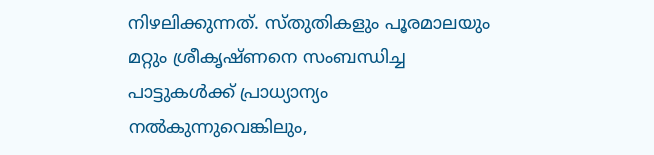നിഴലിക്കുന്നത്. സ്തുതികളും പൂരമാലയും മറ്റും ശ്രീകൃഷ്ണനെ സംബന്ധിച്ച പാട്ടുകൾക്ക് പ്രാധ്യാന്യം നൽകുന്നുവെങ്കിലും,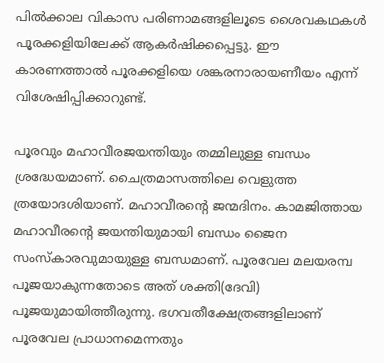പിൽക്കാല വികാസ പരിണാമങ്ങളിലൂടെ ശൈവകഥകൾ പൂരക്കളിയിലേക്ക് ആകർഷിക്കപ്പെട്ടു. ഈ കാരണത്താൽ പൂരക്കളിയെ ശങ്കരനാരായണീയം എന്ന് വിശേഷിപ്പിക്കാറുണ്ട്.

പൂരവും മഹാവീരജയന്തിയും തമ്മിലുള്ള ബന്ധം ശ്രദ്ധേയമാണ്‌. ചൈത്രമാസത്തിലെ വെളുത്ത ത്രയോദശിയാണ്‌. മഹാവീരന്റെ ജന്മദിനം. കാമജിത്തായ മഹാവീരന്റെ ജയന്തിയുമായി ബന്ധം ജൈന സംസ്കാരവുമായുള്ള ബന്ധമാണ്‌. പൂരവേല മലയരമ്പ പൂജയാകുന്നതോടെ അത് ശക്തി(ദേവി) പൂജയുമായിത്തീരുന്നു. ഭഗവതീക്ഷേത്രങ്ങളിലാണ് പൂരവേല പ്രാധാനമെന്നതും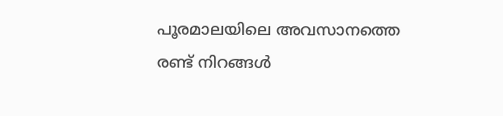പൂരമാലയിലെ അവസാനത്തെ രണ്ട് നിറങ്ങൾ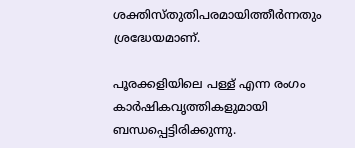ശക്തിസ്തുതിപരമായിത്തീർന്നതും ശ്രദ്ധേയമാണ്‌.

പൂരക്കളിയിലെ പള്ള് എന്ന രംഗം കാർഷികവൃത്തികളുമായി ബന്ധപ്പെട്ടിരിക്കുന്നു.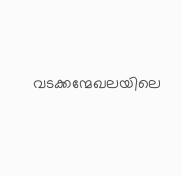വടക്കന്മേഖലയിലെ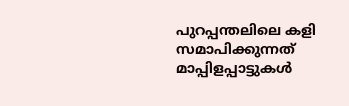പുറപ്പന്തലിലെ കളി സമാപിക്കുന്നത് മാപ്പിളപ്പാട്ടുകൾ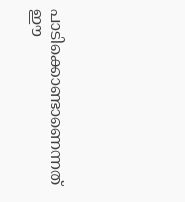പാടിക്കൊണ്ടാണെന്നത് ഈ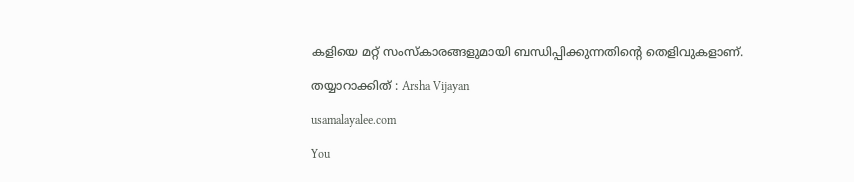കളിയെ മറ്റ് സംസ്കാരങ്ങളുമായി ബന്ധിപ്പിക്കുന്നതിന്റെ തെളിവുകളാണ്.

തയ്യാറാക്കിത് : Arsha Vijayan

usamalayalee.com

You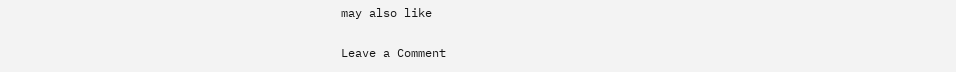may also like

Leave a Comment